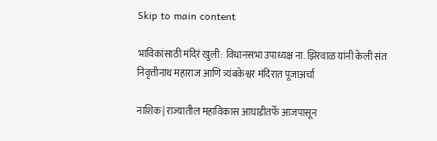Skip to main content

भाविकांसाठी मंदिरं खुली: विधानसभा उपाध्यक्ष ना. झिरवाळ यांनी केली संत निवृत्तीनाथ महाराज आणि त्र्यंबकेश्वर मंदिरात पूजाअर्चा

नाशिक| राज्यातील महाविकास आघाडीतर्फे आजपासून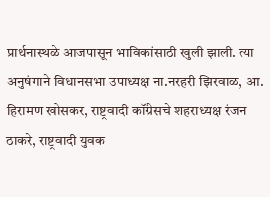प्रार्थनास्थळे आजपासून भाविकांसाठी खुली झाली. त्या  अनुषंगाने विधानसभा उपाध्यक्ष ना.नरहरी झिरवाळ, आ. हिरामण खोसकर, राष्ट्रवादी कॉंग्रेसचे शहराध्यक्ष रंजन ठाकरे, राष्ट्रवादी युवक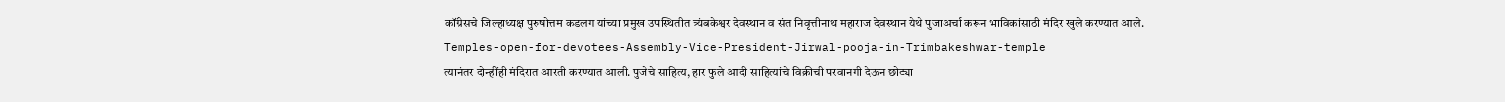कॉंग्रेसचे जिल्हाध्यक्ष पुरुषोत्तम कडलग यांच्या प्रमुख उपस्थितीत त्र्यंबकेश्वर देवस्थान व संत निवृत्तीनाथ महाराज देवस्थान येथे पुजाअर्चा करून भाविकांसाठी मंदिर खुले करण्यात आले.
Temples-open-for-devotees-Assembly-Vice-President-Jirwal-pooja-in-Trimbakeshwar-temple
त्यानंतर दोन्हींही मंदिरात आरती करण्यात आली. पुजेचे साहित्य, हार फुले आदी साहित्यांचे विक्रीची परवानगी देऊन छोट्या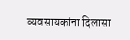व्यवसायकांना दिलासा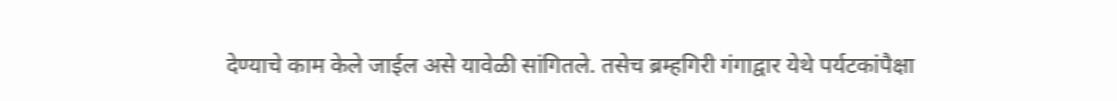देण्याचे काम केले जाईल असे यावेळी सांगितले. तसेच ब्रम्हगिरी गंगाद्वार येथे पर्यटकांपैक्षा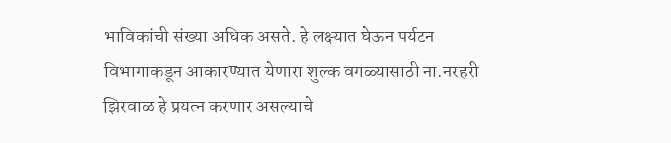भाविकांची संख्या अधिक असते. हे लक्ष्यात घेऊन पर्यटन विभागाकडून आकारण्यात येणारा शुल्क वगळ्यासाठी ना.नरहरी झिरवाळ हे प्रयत्न करणार असल्याचे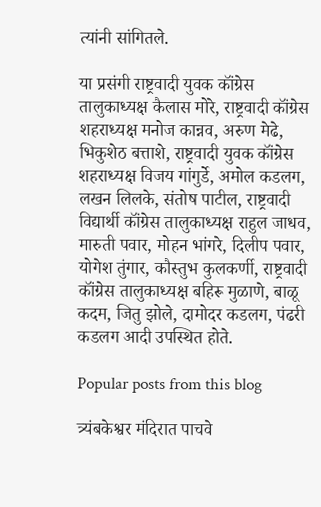त्यांनी सांगितले.

या प्रसंगी राष्ट्रवादी युवक कॉंग्रेस तालुकाध्यक्ष कैलास मोरे, राष्ट्रवादी कॉंग्रेस शहराध्यक्ष मनोज कान्नव, अरुण मेढे, भिकुशेठ बत्ताशे, राष्ट्रवादी युवक कॉंग्रेस शहराध्यक्ष विजय गांगुर्डे, अमोल कडलग, लखन लिलके, संतोष पाटील, राष्ट्रवादी विद्यार्थी कॉंग्रेस तालुकाध्यक्ष राहुल जाधव, मारुती पवार, मोहन भांगरे, दिलीप पवार, योगेश तुंगार, कौस्तुभ कुलकर्णी, राष्ट्रवादी कॉंग्रेस तालुकाध्यक्ष बहिरू मुळाणे, बाळू कदम, जितु झोले, दामोदर कडलग, पंढरी कडलग आदी उपस्थित होते.

Popular posts from this blog

त्र्यंबकेश्वर मंदिरात पाचवे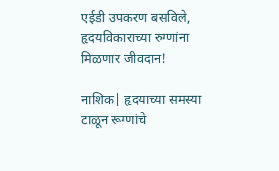एईडी उपकरण बसविले, हृदयविकाराच्या रुग्णांना मिळणार जीवदान!

नाशिक| हृदयाच्या समस्या टाळून रूग्णांचे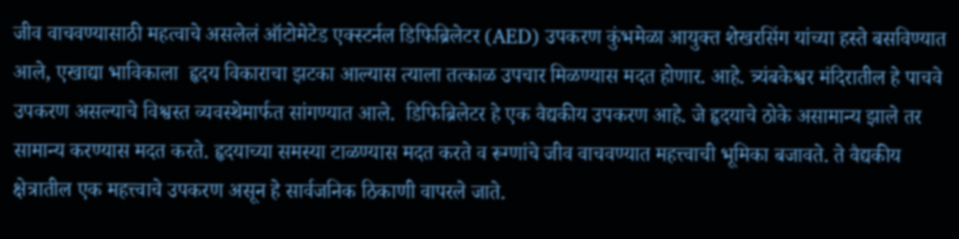जीव वाचवण्यासाठी महत्वाचे असलेलं ऑटोमेटेड एक्स्टर्नल डिफिब्रिलेटर (AED) उपकरण कुंभमेळा आयुक्त शेखरसिंग यांच्या हस्ते बसविण्यात आले, एखाद्या भाविकाला  हृदय विकाराचा झटका आल्यास त्याला तत्काळ उपचार मिळण्यास मदत होणार. आहे. त्र्यंबकेश्वर मंदिरातील हे पाचवे उपकरण असल्याचे विश्वस्त व्यवस्थेमार्फत सांगण्यात आले.  डिफिब्रिलेटर हे एक वैद्यकीय उपकरण आहे. जे हृदयाचे ठोके असामान्य झाले तर सामान्य करण्यास मदत करते. हृदयाच्या समस्या टाळण्यास मदत करते व रूग्णांचे जीव वाचवण्यात महत्त्वाची भूमिका बजावते. ते वैद्यकीय क्षेत्रातील एक महत्त्वाचे उपकरण असून हे सार्वजनिक ठिकाणी वापरले जाते.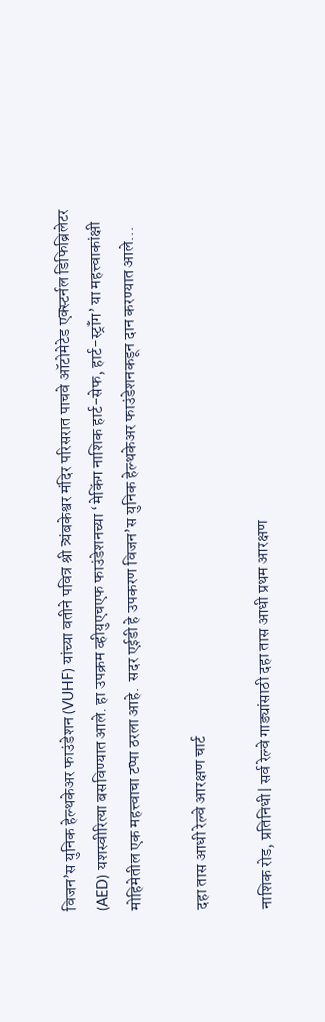विजन’स युनिक हेल्थकेअर फाउंडेशन (VUHF) यांच्या वतीने पवित्र श्री त्र्यंबकेश्वर मंदिर परिसरात पाचवे ऑटोमेटेड एक्स्टर्नल डिफिब्रिलेटर (AED) यशस्वीरित्या बसविण्यात आले. हा उपक्रम व्हीयुएचएफ फाउंडेशनच्या ‘मेकिंग नाशिक हार्ट-सेफ, हार्ट-स्ट्रॉंग’ या महत्त्वाकांक्षी मोहिमेतील एक महत्त्वाचा टप्पा ठरला आहे.  सदर एईडी हे उपकरण विजन’स युनिक हेल्थकेअर फाउंडेशनकडून दान करण्यात आले...

दहा तास आधी रेल्वे आरक्षण चार्ट

नाशिक रोड, प्रतिनिधी| सर्व रेल्वे गाड्यांसाठी दहा तास आधी प्रथम आरक्षण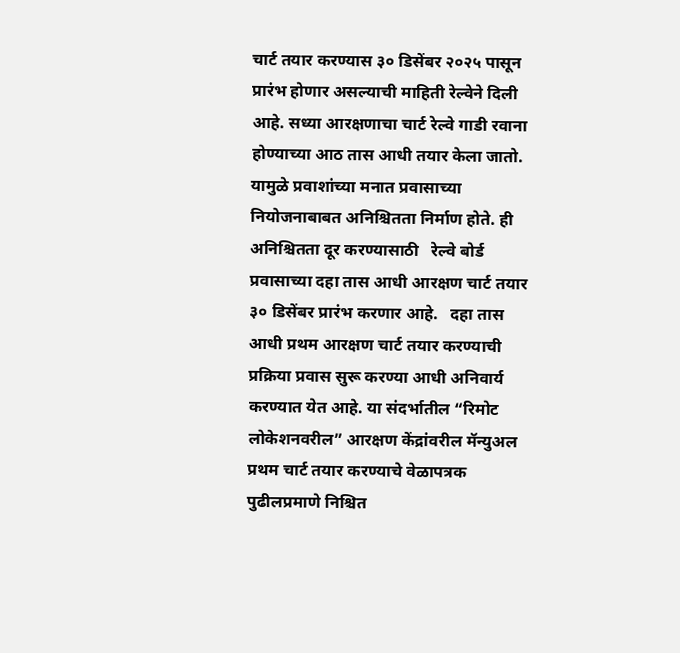चार्ट तयार करण्यास ३० डिसेंबर २०२५ पासून प्रारंभ होणार असल्याची माहिती रेल्वेने दिली आहे. सध्या आरक्षणाचा चार्ट रेल्वे गाडी रवाना होण्याच्या आठ तास आधी तयार केला जातो. यामुळे प्रवाशांच्या मनात प्रवासाच्या नियोजनाबाबत अनिश्चितता निर्माण होते. ही अनिश्चितता दूर करण्यासाठी   रेल्वे बोर्ड प्रवासाच्या दहा तास आधी आरक्षण चार्ट तयार ३० डिसेंबर प्रारंभ करणार आहे.   दहा तास आधी प्रथम आरक्षण चार्ट तयार करण्याची प्रक्रिया प्रवास सुरू करण्या आधी अनिवार्य करण्यात येत आहे. या संदर्भातील “रिमोट लोकेशनवरील” आरक्षण केंद्रांवरील मॅन्युअल प्रथम चार्ट तयार करण्याचे वेळापत्रक पुढीलप्रमाणे निश्चित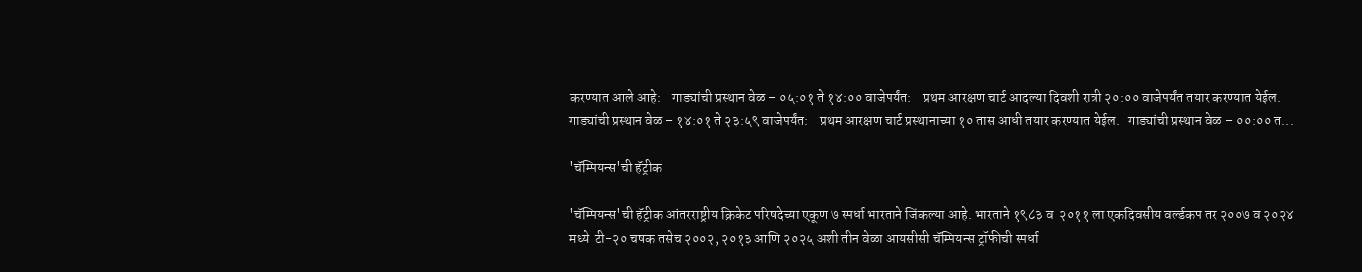करण्यात आले आहे:    गाड्यांची प्रस्थान वेळ – ०५:०१ ते १४:०० वाजेपर्यंत:    प्रथम आरक्षण चार्ट आदल्या दिवशी रात्री २०:०० वाजेपर्यंत तयार करण्यात येईल. गाड्यांची प्रस्थान वेळ – १४:०१ ते २३:५९ वाजेपर्यंत:    प्रथम आरक्षण चार्ट प्रस्थानाच्या १० तास आधी तयार करण्यात येईल.   गाड्यांची प्रस्थान वेळ – ००:०० त...

'चॅम्पियन्स'ची हॅट्रीक

'चॅम्पियन्स'ची हॅट्रीक आंतरराष्ट्रीय क्रिकेट परिषदेच्या एकूण ७ स्पर्धा भारताने जिंकल्या आहे. भारताने १९८३ व  २०११ ला एकदिवसीय वर्ल्डकप तर २००७ व २०२४ मध्ये  टी-२० चषक तसेच २००२, २०१३ आणि २०२५ अशी तीन वेळा आयसीसी चॅम्पियन्स ट्रॉफीची स्पर्धा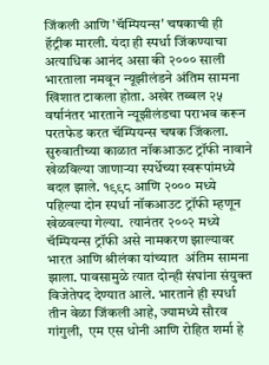जिंकली आणि 'चॅम्पियन्स' चषकाची ही हॅट्रीक मारली. यंदा ही स्पर्धा जिंकण्याचा अत्याधिक आनंद असा की २००० साली भारताला नमवून न्यूझीलंडने अंतिम सामना खिशात टाकला होता. अखेर तब्बल २५ वर्षानंतर भारताने न्यूझीलंडचा पराभव करून परतफेड करत चॅम्पियन्स चषक जिंकला. सुरुवातीच्या काळात नॉकआऊट ट्रॉफी नावाने खेळविल्या जाणाऱ्या स्पर्धेच्या स्वरूपांमध्ये बदल झाले. १९९८ आणि २००० मध्ये पहिल्या दोन स्पर्धा नॉकआउट ट्रॉफी म्हणून खेळवल्या गेल्या.  त्यानंतर २००२ मध्ये चॅम्पियन्स ट्रॉफी असे नामकरण झाल्यावर भारत आणि श्रीलंका यांच्यात  अंतिम सामना झाला. पावसामुळे त्यात दोन्ही संघांना संयुक्त विजेतेपद देण्यात आले. भारताने ही स्पर्धा तीन वेळा जिंकली आहे, ज्यामध्ये सौरव गांगुली,  एम एस धोनी आणि रोहित शर्मा हे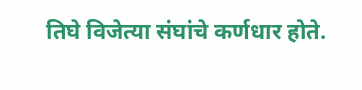तिघे विजेत्या संघांचे कर्णधार होते.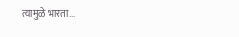त्यामुळे भारता...